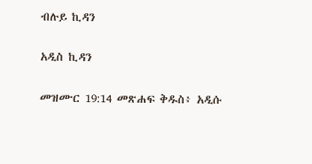ብሉይ ኪዳን

አዲስ ኪዳን

መዝሙር 19:14 መጽሐፍ ቅዱስ፥ አዲሱ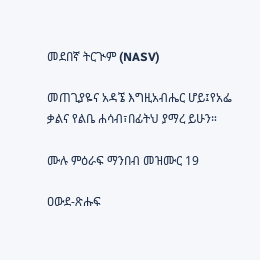መደበኛ ትርጒም (NASV)

መጠጊያዬና አዳኜ እግዚአብሔር ሆይ፤የአፌ ቃልና የልቤ ሐሳብ፣በፊትህ ያማረ ይሁን።

ሙሉ ምዕራፍ ማንበብ መዝሙር 19

ዐውደ-ጽሑፍ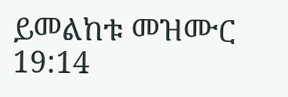ይመልከቱ መዝሙር 19:14